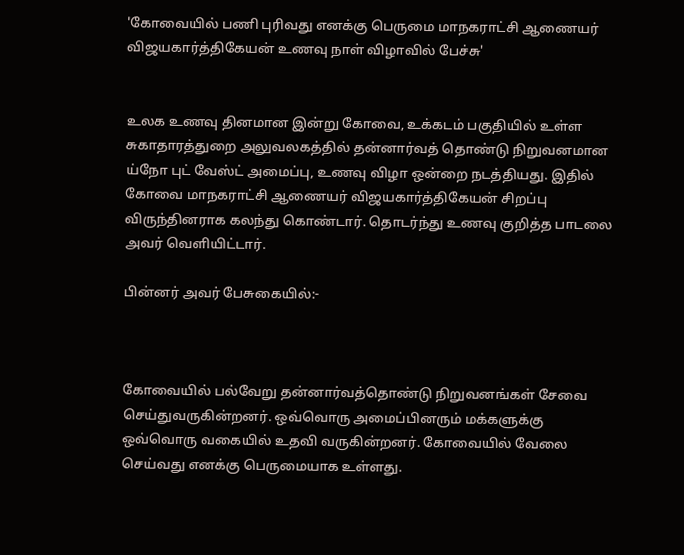'கோவையில் பணி புரிவது எனக்கு பெருமை மாநகராட்சி ஆணையர் விஜயகார்த்திகேயன் உணவு நாள் விழாவில் பேச்சு'


உலக உணவு தினமான இன்று கோவை, உக்கடம் பகுதியில் உள்ள சுகாதாரத்துறை அலுவலகத்தில் தன்னார்வத் தொண்டு நிறுவனமான ய்நோ புட் வேஸ்ட் அமைப்பு, உணவு விழா ஒன்றை நடத்தியது. இதில் கோவை மாநகராட்சி ஆணையர் விஜயகார்த்திகேயன் சிறப்பு விருந்தினராக கலந்து கொண்டார். தொடர்ந்து உணவு குறித்த பாடலை அவர் வெளியிட்டார்.

பின்னர் அவர் பேசுகையில்:-



கோவையில் பல்வேறு தன்னார்வத்தொண்டு நிறுவனங்கள் சேவை செய்துவருகின்றனர். ஒவ்வொரு அமைப்பினரும் மக்களுக்கு ஒவ்வொரு வகையில் உதவி வருகின்றனர். கோவையில் வேலை செய்வது எனக்கு பெருமையாக உள்ளது.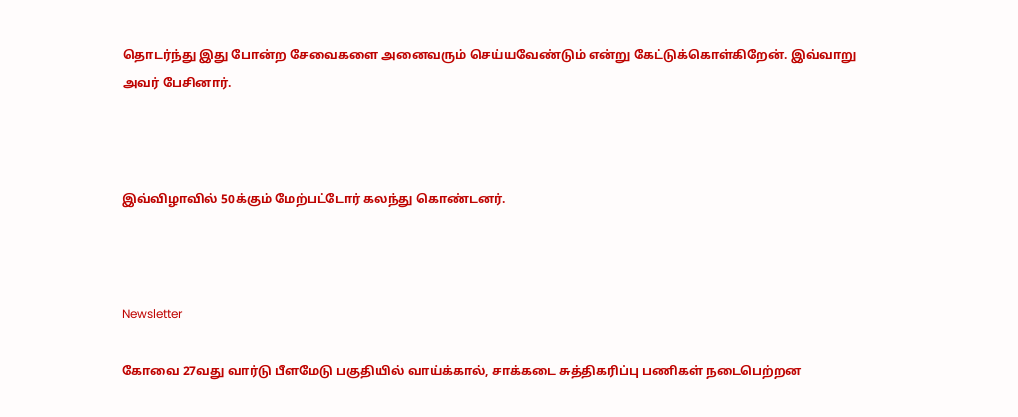தொடர்ந்து இது போன்ற சேவைகளை அனைவரும் செய்யவேண்டும் என்று கேட்டுக்கொள்கிறேன். இவ்வாறு அவர் பேசினார்.



இவ்விழாவில் 50க்கும் மேற்பட்டோர் கலந்து கொண்டனர்.



Newsletter

கோவை 27வது வார்டு பீளமேடு பகுதியில் வாய்க்கால், சாக்கடை சுத்திகரிப்பு பணிகள் நடைபெற்றன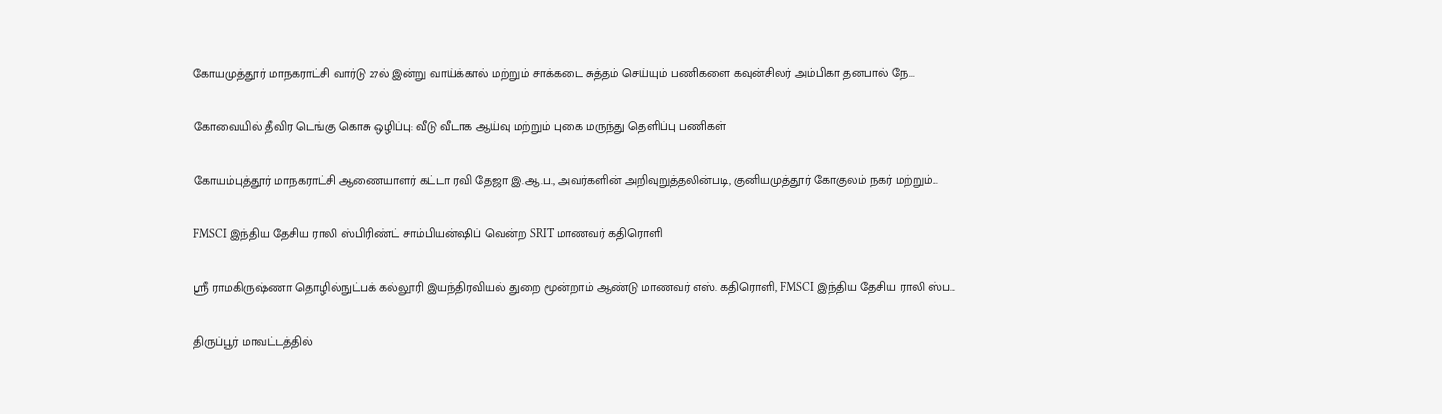கோயமுத்தூர் மாநகராட்சி வார்டு 27ல் இன்று வாய்க்கால் மற்றும் சாக்கடை சுத்தம் செய்யும் பணிகளை கவுன்சிலர் அம்பிகா தனபால் நே...

கோவையில் தீவிர டெங்கு கொசு ஒழிப்பு: வீடு வீடாக ஆய்வு மற்றும் புகை மருந்து தெளிப்பு பணிகள்

கோயம்புத்தூர் மாநகராட்சி ஆணையாளர் கட்டா ரவி தேஜா இ.ஆ.ப., அவர்களின் அறிவுறுத்தலின்படி, குனியமுத்தூர் கோகுலம் நகர் மற்றும்...

FMSCI இந்திய தேசிய ராலி ஸ்பிரிண்ட் சாம்பியன்ஷிப் வென்ற SRIT மாணவர் கதிரொளி

ஸ்ரீ ராமகிருஷ்ணா தொழில்நுட்பக் கல்லூரி இயந்திரவியல் துறை மூன்றாம் ஆண்டு மாணவர் எஸ். கதிரொளி, FMSCI இந்திய தேசிய ராலி ஸ்ப...

திருப்பூர் மாவட்டத்தில்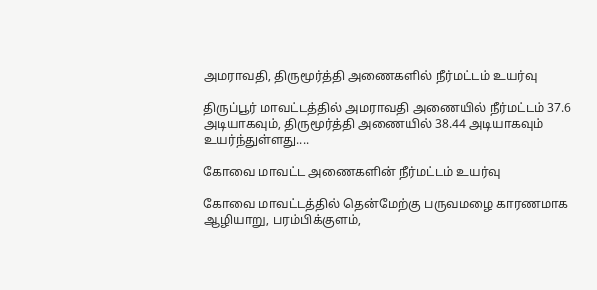அமராவதி, திருமூர்த்தி அணைகளில் நீர்மட்டம் உயர்வு

திருப்பூர் மாவட்டத்தில் அமராவதி அணையில் நீர்மட்டம் 37.6 அடியாகவும், திருமூர்த்தி அணையில் 38.44 அடியாகவும் உயர்ந்துள்ளது....

கோவை மாவட்ட அணைகளின் நீர்மட்டம் உயர்வு

கோவை மாவட்டத்தில் தென்மேற்கு பருவமழை காரணமாக ஆழியாறு, பரம்பிக்குளம்,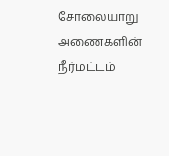சோலையாறு அணைகளின் நீர்மட்டம்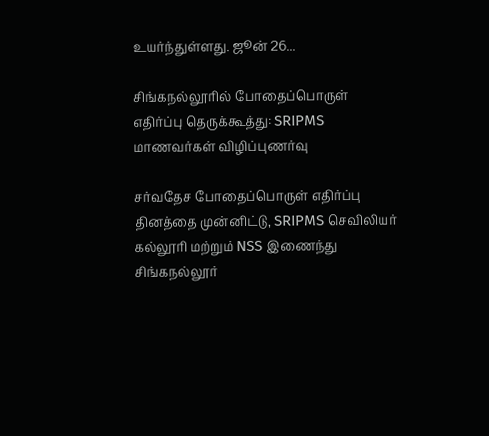உயர்ந்துள்ளது. ஜூன் 26...

சிங்கநல்லூரில் போதைப்பொருள் எதிர்ப்பு தெருக்கூத்து: SRIPMS மாணவர்கள் விழிப்புணர்வு

சர்வதேச போதைப்பொருள் எதிர்ப்பு தினத்தை முன்னிட்டு, SRIPMS செவிலியர் கல்லூரி மற்றும் NSS இணைந்து சிங்கநல்லூர்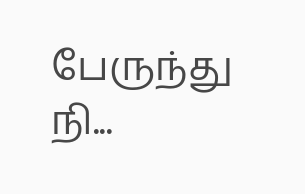பேருந்து நி...